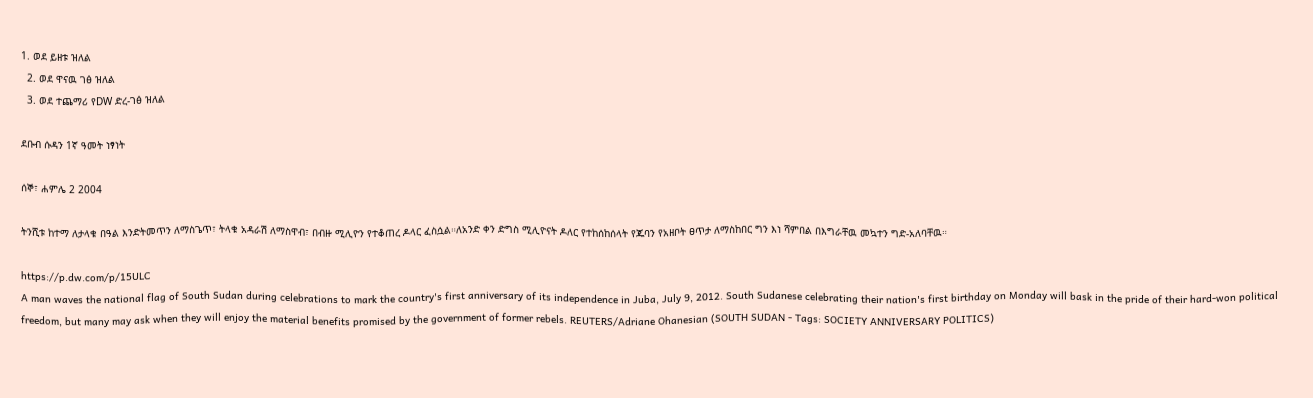1. ወደ ይዘቱ ዝለል
  2. ወደ ዋናዉ ገፅ ዝለል
  3. ወደ ተጨማሪ የDW ድረ-ገፅ ዝለል

ደቡብ ሱዳን 1ኛ ዓመት ነፃነት

ሰኞ፣ ሐምሌ 2 2004

ትንሺቱ ከተማ ለታላቁ በዓል እንድትመጥን ለማስጌጥ፣ ትላቁ አዳራሽ ለማስዋብ፣ በብዙ ሚሊዮን የተቆጠረ ዶላር ፈስሷል።ለአንድ ቀን ድግስ ሚሊዮናት ዶለር የተከሰከሰላት የጁባን የአዘቦት ፀጥታ ለማስከበር ግን እነ ሻምበል በእግራቸዉ መኳተን ግድ-አለባቸዉ።

https://p.dw.com/p/15ULC
A man waves the national flag of South Sudan during celebrations to mark the country's first anniversary of its independence in Juba, July 9, 2012. South Sudanese celebrating their nation's first birthday on Monday will bask in the pride of their hard-won political freedom, but many may ask when they will enjoy the material benefits promised by the government of former rebels. REUTERS/Adriane Ohanesian (SOUTH SUDAN - Tags: SOCIETY ANNIVERSARY POLITICS)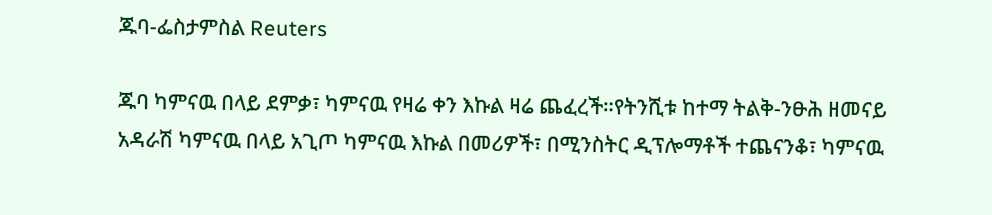ጁባ-ፌስታምስል Reuters

ጁባ ካምናዉ በላይ ደምቃ፣ ካምናዉ የዛሬ ቀን እኩል ዛሬ ጨፈረች።የትንሺቱ ከተማ ትልቅ-ንፁሕ ዘመናይ አዳራሽ ካምናዉ በላይ አጊጦ ካምናዉ እኩል በመሪዎች፣ በሚንስትር ዲፕሎማቶች ተጨናንቆ፣ ካምናዉ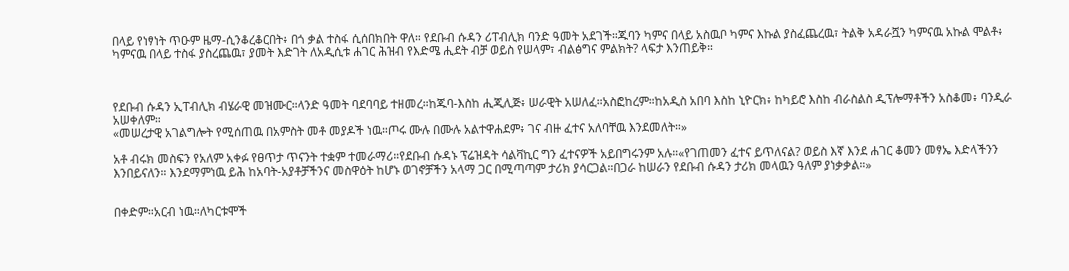በላይ የነፃነት ጥዑም ዜማ-ሲንቆረቆርበት፥ በጎ ቃል ተስፋ ሲሰበክበት ዋለ። የደቡብ ሱዳን ሪፐብሊክ ባንድ ዓመት አደገች።ጁባን ካምና በላይ አስዉቦ ካምና እኩል ያስፈጨረዉ፣ ትልቅ አዳራሿን ካምናዉ አኩል ሞልቶ፥ ካምናዉ በላይ ተስፋ ያስረጨዉ፣ ያመት እድገት ለአዲሲቱ ሐገር ሕዝብ የእድሜ ሒደት ብቻ ወይስ የሠላም፣ ብልፅግና ምልክት? ላፍታ እንጠይቅ።



የደቡብ ሱዳን ኢፐብሊክ ብሄራዊ መዝሙር።ላንድ ዓመት ባደባባይ ተዘመረ።ከጁባ-እስከ ሒጂሊጅ፥ ሠራዊት አሠለፈ።አስፎከረም።ከአዲስ አበባ እስከ ኒዮርክ፥ ከካይሮ እስከ ብራስልስ ዲፕሎማቶችን አስቆመ፥ ባንዲራ አሠቀለም።
«መሠረታዊ አገልግሎት የሚሰጠዉ በአምስት መቶ መያዶች ነዉ።ጦሩ ሙሉ በሙሉ አልተዋሐደም፥ ገና ብዙ ፈተና አለባቸዉ እንደመለት።»

አቶ ብሩክ መስፍን የአለም አቀፉ የፀጥታ ጥናንት ተቋም ተመራማሪ።የደቡብ ሱዳኑ ፕሬዝዳት ሳልቫኪር ግን ፈተናዎች አይበግሩንም አሉ።«የገጠመን ፈተና ይጥለናል? ወይስ እኛ እንደ ሐገር ቆመን መፃኤ እድላችንን እንበይናለን። እንደማምነዉ ይሕ ከአባት-አያቶቻችንና መስዋዕት ከሆኑ ወገኖቻችን አላማ ጋር በሚጣጣም ታሪክ ያሳርጋል።በጋራ ከሠራን የደቡብ ሱዳን ታሪክ መላዉን ዓለም ያነቃቃል።»


በቀድም።አርብ ነዉ።ለካርቱሞች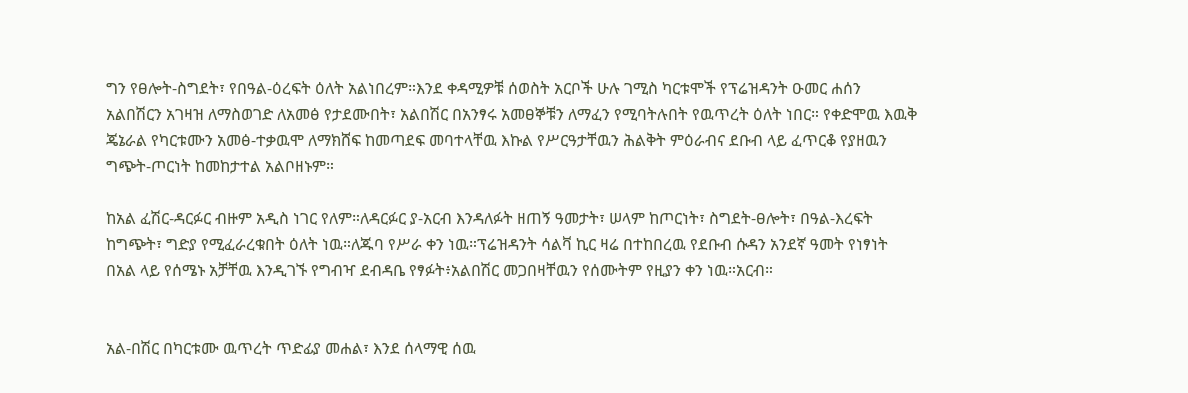ግን የፀሎት-ስግደት፣ የበዓል-ዕረፍት ዕለት አልነበረም።እንደ ቀዳሚዎቹ ሰወስት አርቦች ሁሉ ገሚስ ካርቱሞች የፕሬዝዳንት ዑመር ሐሰን አልበሽርን አገዛዝ ለማስወገድ ለአመፅ የታደሙበት፣ አልበሽር በአንፃሩ አመፀኞቹን ለማፈን የሚባትሉበት የዉጥረት ዕለት ነበር። የቀድሞዉ እዉቅ ጄኔራል የካርቱሙን አመፅ-ተቃዉሞ ለማክሸፍ ከመጣደፍ መባተላቸዉ እኩል የሥርዓታቸዉን ሕልቅት ምዕራብና ደቡብ ላይ ፈጥርቆ የያዘዉን ግጭት-ጦርነት ከመከታተል አልቦዘኑም።

ከአል ፈሽር-ዳርፉር ብዙም አዲስ ነገር የለም።ለዳርፉር ያ-አርብ እንዳለፉት ዘጠኝ ዓመታት፣ ሠላም ከጦርነት፣ ስግደት-ፀሎት፣ በዓል-እረፍት ከግጭት፣ ግድያ የሚፈራረቁበት ዕለት ነዉ።ለጁባ የሥራ ቀን ነዉ።ፕሬዝዳንት ሳልቫ ኪር ዛሬ በተከበረዉ የደቡብ ሱዳን አንደኛ ዓመት የነፃነት በአል ላይ የሰሜኑ አቻቸዉ እንዲገኙ የግብዣ ደብዳቤ የፃፉት፥አልበሽር መጋበዛቸዉን የሰሙትም የዚያን ቀን ነዉ።አርብ።


አል-በሽር በካርቱሙ ዉጥረት ጥድፊያ መሐል፣ እንደ ሰላማዊ ሰዉ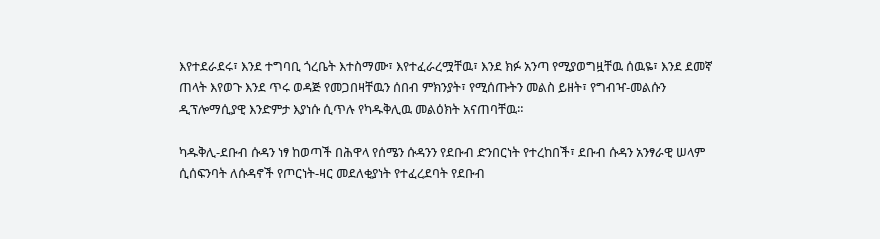እየተደራደሩ፣ እንደ ተግባቢ ጎረቤት እተስማሙ፣ እየተፈራረሟቸዉ፣ እንደ ክፉ አንጣ የሚያወግዟቸዉ ሰዉዬ፣ እንደ ደመኛ ጠላት እየወጉ እንደ ጥሩ ወዳጅ የመጋበዛቸዉን ሰበብ ምክንያት፣ የሚሰጡትን መልስ ይዘት፣ የግብዣ-መልሱን ዲፕሎማሲያዊ እንድምታ እያነሱ ሲጥሉ የካዱቅሊዉ መልዕክት አናጠባቸዉ።

ካዱቅሊ-ደቡብ ሱዳን ነፃ ከወጣች በሕዋላ የሰሜን ሱዳንን የደቡብ ድንበርነት የተረከበች፣ ደቡብ ሱዳን አንፃራዊ ሠላም ሲሰፍንባት ለሱዳኖች የጦርነት-ዛር መደለቂያነት የተፈረደባት የደቡብ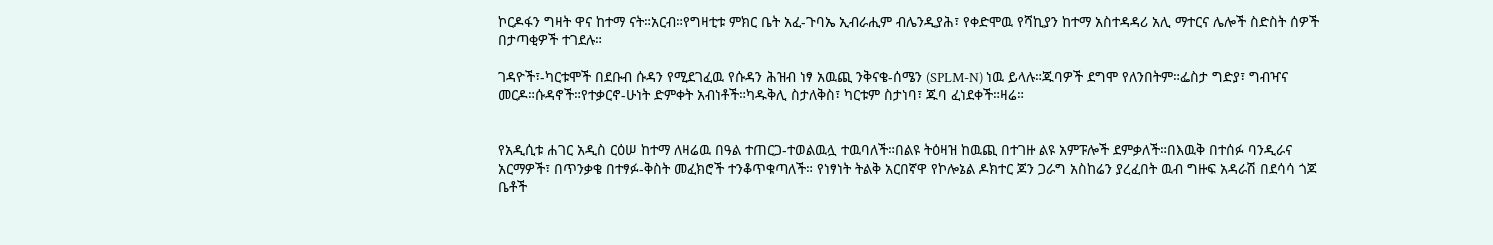ኮርዶፋን ግዛት ዋና ከተማ ናት።አርብ።የግዛቲቱ ምክር ቤት አፈ-ጉባኤ ኢብራሒም ብሌንዲያሕ፣ የቀድሞዉ የሻኪያን ከተማ አስተዳዳሪ አሊ ማተርና ሌሎች ስድስት ሰዎች በታጣቂዎች ተገደሉ።

ገዳዮች፣-ካርቱሞች በደቡብ ሱዳን የሚደገፈዉ የሱዳን ሕዝብ ነፃ አዉጪ ንቅናቄ-ሰሜን (SPLM-N) ነዉ ይላሉ።ጁባዎች ደግሞ የለንበትም።ፌስታ ግድያ፣ ግብዣና መርዶ።ሱዳኖች።የተቃርኖ-ሁነት ድምቀት አብነቶች።ካዱቅሊ ስታለቅስ፣ ካርቱም ስታነባ፣ ጁባ ፈነደቀች።ዛሬ።


የአዲሲቱ ሐገር አዲስ ርዕሠ ከተማ ለዛሬዉ በዓል ተጠርጋ-ተወልዉሏ ተዉባለች።በልዩ ትዕዛዝ ከዉጪ በተገዙ ልዩ አምፑሎች ደምቃለች።በእዉቅ በተሰፉ ባንዲራና አርማዎች፣ በጥንቃቄ በተፃፉ-ቅስት መፈክሮች ተንቆጥቁጣለች። የነፃነት ትልቅ አርበኛዋ የኮሎኔል ዶክተር ጆን ጋራግ አስከሬን ያረፈበት ዉብ ግዙፍ አዳራሽ በደሳሳ ጎጆ ቤቶች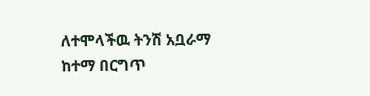ለተሞላችዉ ትንሽ አቧራማ ከተማ በርግጥ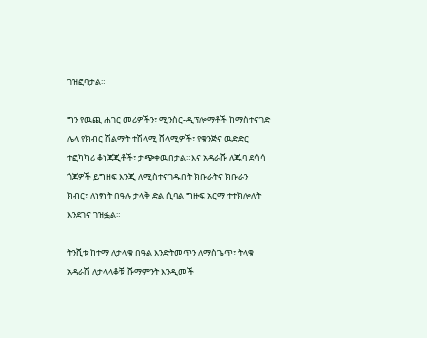ገዝፎባታል።

ግን የዉጪ ሐገር መሪዎችን፣ ሚንስር-ዲፕሎማቶች ከማስተናገድ ሌላ የክብር ሽልማት ተሽላሚ ሸላሚዎች፣ የቁንጅና ዉድድር ተፎካካሪ ቆነጃጂቶች፣ ታጭቀዉበታል።እና አዳራሹ ለጁባ ደሳሳ ጎጆዎች ይግዘፍ እንጂ ለሚስተናገዱበት ክቡራትና ክቡራን ክብር፣ ለነፃነት በዓሉ ታላቅ ድል ሲባል ግዙፍ አርማ ተተክሎለት እንደገና ገዝፏል።

ትንሺቱ ከተማ ለታላቁ በዓል እንድትመጥን ለማስጌጥ፣ ትላቁ አዳራሽ ለታላላቆቹ ሹማምንት እንዲመች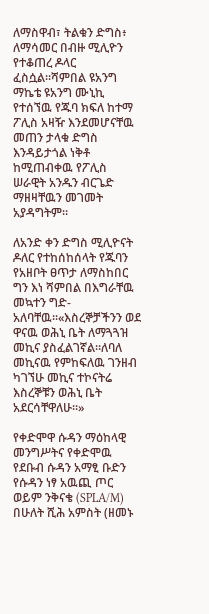ለማስዋብ፣ ትልቁን ድግስ፥ ለማሳመር በብዙ ሚሊዮን የተቆጠረ ዶላር ፈስሷል።ሻምበል ዩአንግ ማኬቴ ዩአንግ ሙኒኪ የተሰኘዉ የጁባ ክፍለ ከተማ ፖሊስ አዛዥ እንደመሆናቸዉ መጠን ታላቁ ድግስ እንዳይታጎል ነቅቶ ከሚጠብቀዉ የፖሊስ ሠራዊት አንዱን ብርጌድ ማዘዛቸዉን መገመት አያዳግትም።

ለአንድ ቀን ድግስ ሚሊዮናት ዶለር የተከሰከሰላት የጁባን የአዘቦት ፀጥታ ለማስከበር ግን እነ ሻምበል በእግራቸዉ መኳተን ግድ-አለባቸዉ።«እስረኞቻችንን ወደ ዋናዉ ወሕኒ ቤት ለማጓጓዝ መኪና ያስፈልገኛል።ለባለ መኪናዉ የምከፍለዉ ገንዘብ ካገኘሁ መኪና ተኮናትሬ እስረኞቹን ወሕኒ ቤት አደርሳቸዋለሁ።»

የቀድሞዋ ሱዳን ማዕከላዊ መንግሥትና የቀድሞዉ የደቡብ ሱዳን አማፂ ቡድን የሱዳን ነፃ አዉጪ ጦር ወይም ንቅናቄ (SPLA/M) በሁለት ሺሕ አምስት (ዘመኑ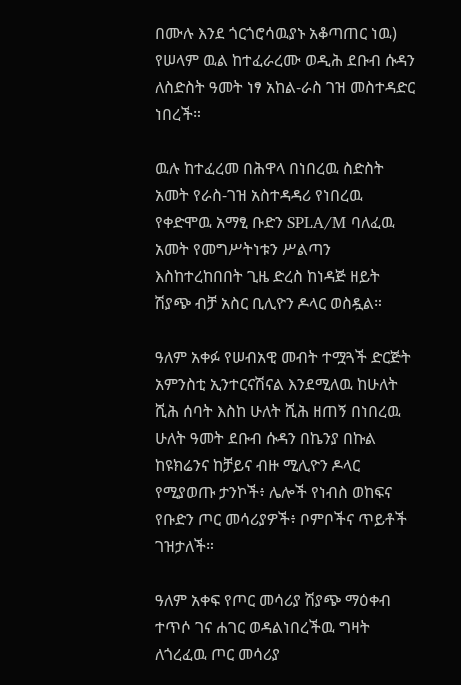በሙሉ እንደ ጎርጎሮሳዉያኑ አቆጣጠር ነዉ) የሠላም ዉል ከተፈራረሙ ወዲሕ ደቡብ ሱዳን ለስድስት ዓመት ነፃ አከል-ራስ ገዝ መስተዳድር ነበረች።

ዉሉ ከተፈረመ በሕዋላ በነበረዉ ስድስት አመት የራስ-ገዝ አስተዳዳሪ የነበረዉ የቀድሞዉ አማፂ ቡድን SPLA/M ባለፈዉ አመት የመግሥትነቱን ሥልጣን እስከተረከበበት ጊዜ ድረስ ከነዳጅ ዘይት ሽያጭ ብቻ አስር ቢሊዮን ዶላር ወስዷል።

ዓለም አቀፉ የሠብአዊ መብት ተሟጓች ድርጅት አምንስቲ ኢንተርናሽናል እንደሚለዉ ከሁለት ሺሕ ሰባት እስከ ሁለት ሺሕ ዘጠኝ በነበረዉ ሁለት ዓመት ደቡብ ሱዳን በኬንያ በኩል ከዩክሬንና ከቻይና ብዙ ሚሊዮን ዶላር የሚያወጡ ታንኮች፥ ሌሎች የነብስ ወከፍና የቡድን ጦር መሳሪያዎች፥ ቦምቦችና ጥይቶች ገዝታለች።

ዓለም አቀፍ የጦር መሳሪያ ሽያጭ ማዕቀብ ተጥሶ ገና ሐገር ወዳልነበረችዉ ግዛት ለጎረፈዉ ጦር መሳሪያ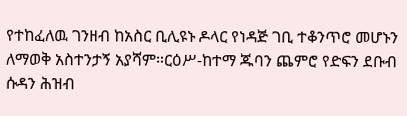የተከፈለዉ ገንዘብ ከአስር ቢሊዩኑ ዶላር የነዳጅ ገቢ ተቆንጥሮ መሆኑን ለማወቅ አስተንታኝ አያሻም።ርዕሥ-ከተማ ጁባን ጨምሮ የድፍን ደቡብ ሱዳን ሕዝብ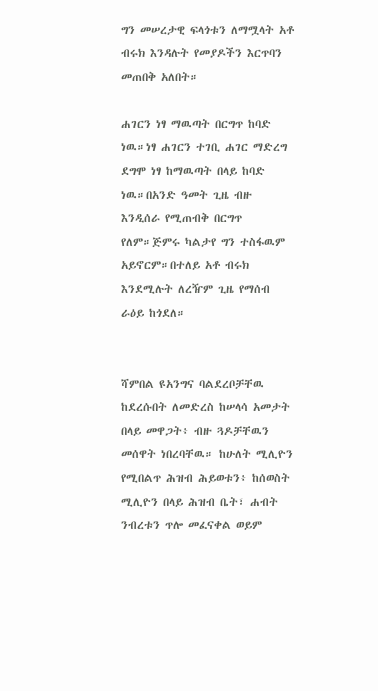ግን መሠረታዊ ፍላጎቱን ለማሟላት አቶ ብሩክ እንዳሉት የመያዶችን እርጥባን መጠበቅ አለበት።

ሐገርን ነፃ ማዉጣት በርግጥ ከባድ ነዉ።ነፃ ሐገርን ተገቢ ሐገር ማድረግ ደግሞ ነፃ ከማዉጣት በላይ ከባድ ነዉ።በአንድ ዓመት ጊዜ ብዙ እንዲሰራ የሚጠብቅ በርግጥ የለም።ጅምሩ ካልታየ ግን ተስፋዉም አይኖርም።በተለይ አቶ ብሩክ እንደሚሉት ለረዥም ጊዜ የማሰብ ራዕይ ከጎደለ።


ሻምበል ዩአንግና ባልደረቦቻቸዉ ከደረሱበት ለመድረስ ከሠላሳ አመታት በላይ መዋጋት፥ ብዙ ጓዶቻቸዉን መሰዋት ነበረባቸዉ። ከሁለት ሚሊዮን የሚበልጥ ሕዝብ ሕይወቱን፥ ከሰወስት ሚሊዮን በላይ ሕዝብ ቤት፣ ሐብት ንብረቱን ጥሎ መፈናቀል ወይም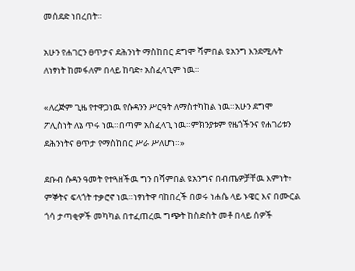መሰደድ ነበረበት።

አሁን የሐገርን ፀጥታና ደሕንነት ማስከበር ደግሞ ሻምበል ዩአንግ እንደሚሉት ለነፃነት ከመፋለም በላይ ከባድ፥ አስፈላጊም ነዉ።

«ለረጅም ጊዜ የተዋጋነዉ የሱዳንን ሥርዓት ለማስተካከል ነዉ።አሁን ደግሞ ፖሊስነት ለኔ ጥሩ ነዉ።በጣም አስፈላጊ ነዉ።ምክንያቱም የዜጎችንና የሐገሪቱን ደሕንነትና ፀጥታ የማስከበር ሥራ ሥለሆነ።»

ደቡብ ሱዳን ዓመት የተጓዘችዉ ግን በሻምበል ዩአንግና በብጤዎቻቸዉ እምነት፥ ምኞትና ፍላጎት ተቃሮኖ ነዉ።ነፃነትዋ ባከበረች በወሩ ነሐሴ ላይ ኑዌር እና በሙርል ጎሳ ታጣቂዎች መካካል በተፈጠረዉ ግጭት ከስድስት መቶ በላይ ሰዎች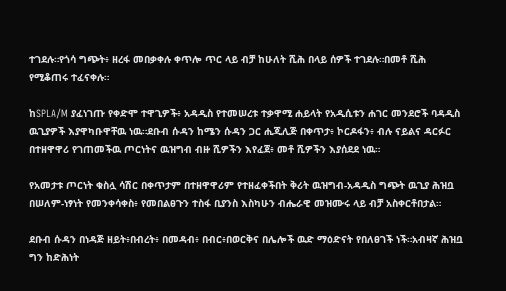ተገደሉ።የጎሳ ግጭት፥ ዘረፋ መበቃቀሉ ቀጥሎ ጥር ላይ ብቻ ከሁለት ሺሕ በላይ ሰዎች ተገደሉ።በመቶ ሺሕ የሚቆጠሩ ተፈናቀሉ።

ከSPLA/M ያፈነገጡ የቀድሞ ተዋጊዎች፥ አዳዲስ የተመሠረቱ ተቃዋሚ ሐይላት የአዲሲቱን ሐገር መንደሮች ባዳዲስ ዉጊያዎች እያዋካቡዋቸዉ ነዉ።ደቡብ ሱዳን ከሜን ሱዳን ጋር ሒጂሊጅ በቀጥታ፥ ኮርዶፋን፥ ብሉ ናይልና ዳርፉር በተዘዋዋሪ የገጠመችዉ ጦርነትና ዉዝግብ ብዙ ሺዎችን እየፈጀ፥ መቶ ሺዎችን እያሰደደ ነዉ።

የአመታቱ ጦርነት ቁስሏ ሳሽር በቀጥታም በተዘዋዋሪም የተዘፈቀችበት ቅሪት ዉዝግብ-አዳዲስ ግጭት ዉጊያ ሕዝቧ በሠለም-ነፃነት የመንቀሳቀስ፥ የመበልፀጉን ተስፋ ቢያንስ እስካሁን ብሔራዊ መዝሙሩ ላይ ብቻ አስቀርቶበታል።

ደቡብ ሱዳን በነዳጅ ዘይት፥በብረት፥ በመዳብ፥ በብር፥በወርቅና በሌሎች ዉድ ማዕድናት የበለፀገች ነች።አብዛኛ ሕዝቧ ግን ከድሕነት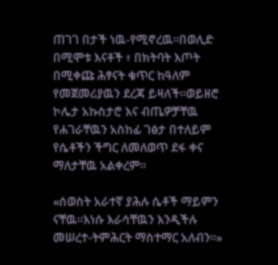ጠገገ በታች ነዉ-የሚኖረዉ።በወሊድ በሚሞቱ እናቶች ፥ በክትባት እጦት በሚቀጩ ሕፃናት ቁጥር ከዓለም የመጀመሪያዉን ደረጃ ይዛለች።ወይዘሮ ኮሌታ አኩስታሮ እና ብጤዎቻቸዉ የሐገራቸዉን አስከፊ ገፅታ በተለይም የሴቶችን ችግር ለመለወጥ ደፋ ቀና ማለታቸዉ አልቀረም።

«ሰወስት አራተኛ ያሕሉ ሴቶች ማይምን ናቸዉ።እነሱ እራሳቸዉን እንዲችሉ መሠረተ-ትምሕርት ማስተማር አለብን።»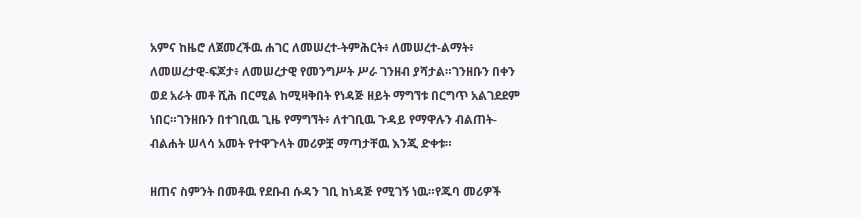አምና ከዜሮ ለጀመረችዉ ሐገር ለመሠረተ-ትምሕርት፥ ለመሠረተ-ልማት፥ ለመሠረታዊ-ፍጆታ፥ ለመሠረታዊ የመንግሥት ሥራ ገንዘብ ያሻታል።ገንዘቡን በቀን ወደ አራት መቶ ሺሕ በርሚል ከሚዛቅበት የነዳጅ ዘይት ማግኘቱ በርግጥ አልገደደም ነበር።ገንዘቡን በተገቢዉ ጊዜ የማግኘት፥ ለተገቢዉ ጉዳይ የማዋሉን ብልጠት-ብልሐት ሠላሳ አመት የተዋጉላት መሪዎቿ ማጣታቸዉ እንጂ ድቀቱ።

ዘጠና ስምንት በመቶዉ የደቡብ ሱዳን ገቢ ከነዳጅ የሚገኝ ነዉ።የጁባ መሪዎች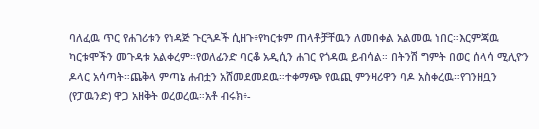ባለፈዉ ጥር የሐገሪቱን የነዳጅ ጉርጓዶች ሲዘጉ፥የካርቱም ጠላቶቻቸዉን ለመበቀል አልመዉ ነበር።እርምጃዉ ካርቱሞችን መጉዳቱ አልቀረም።የወለፊንድ ባርቆ አዲሲን ሐገር የጎዳዉ ይብሳል። በትንሽ ግምት በወር ሰላሳ ሚሊዮን ዶላር አሳጣት።ጨቅላ ምጣኔ ሐብቷን አሸመደመደዉ።ተቀማጭ የዉጪ ምንዛሪዋን ባዶ አስቀረዉ።የገንዘቧን (የፓዉንድ) ዋጋ አዘቅት ወረወረዉ።አቶ ብሩክ፥-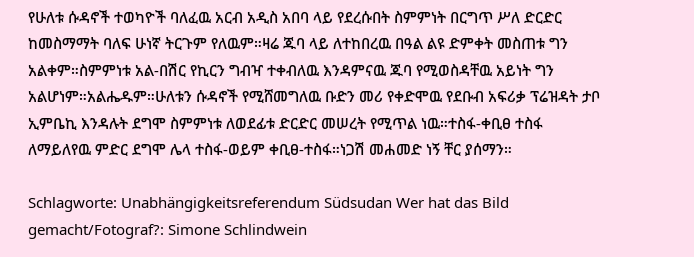የሁለቱ ሱዳኖች ተወካዮች ባለፈዉ አርብ አዲስ አበባ ላይ የደረሱበት ስምምነት በርግጥ ሥለ ድርድር ከመስማማት ባለፍ ሁነኛ ትርጉም የለዉም።ዛሬ ጁባ ላይ ለተከበረዉ በዓል ልዩ ድምቀት መስጠቱ ግን አልቀም።ስምምነቱ አል-በሽር የኪርን ግብዣ ተቀብለዉ እንዳምናዉ ጁባ የሚወስዳቸዉ አይነት ግን አልሆነም።አልሔዱም።ሁለቱን ሱዳኖች የሚሸመግለዉ ቡድን መሪ የቀድሞዉ የደቡብ አፍሪቃ ፕሬዝዳት ታቦ ኢምቤኪ እንዳሉት ደግሞ ስምምነቱ ለወደፊቱ ድርድር መሠረት የሚጥል ነዉ።ተስፋ-ቀቢፀ ተስፋ ለማይለየዉ ምድር ደግሞ ሌላ ተስፋ-ወይም ቀቢፀ-ተስፋ።ነጋሽ መሐመድ ነኝ ቸር ያሰማን።

Schlagworte: Unabhängigkeitsreferendum Südsudan Wer hat das Bild gemacht/Fotograf?: Simone Schlindwein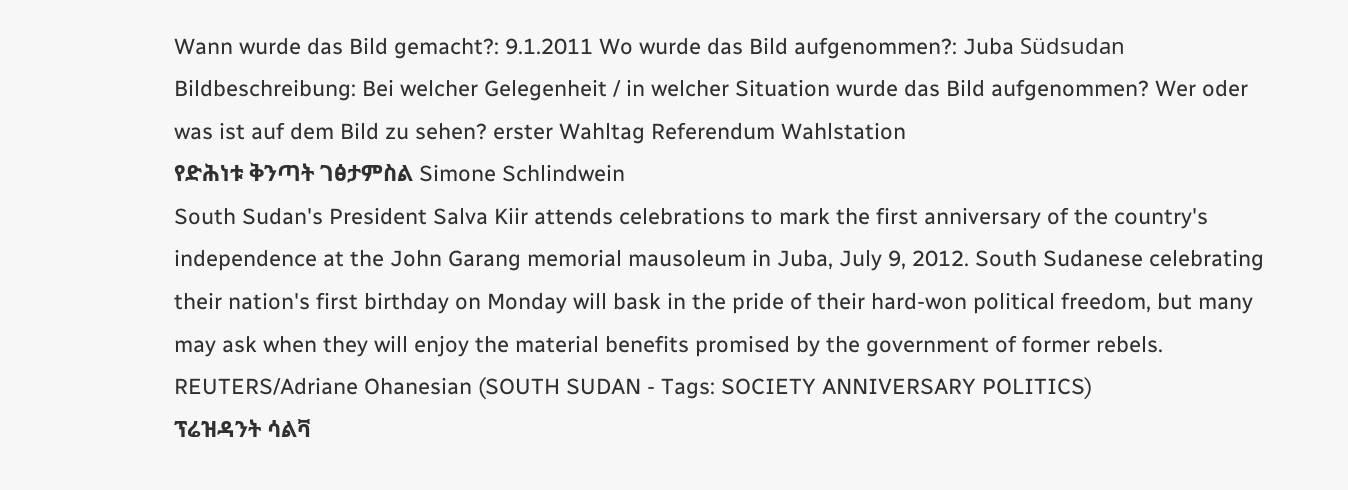Wann wurde das Bild gemacht?: 9.1.2011 Wo wurde das Bild aufgenommen?: Juba Südsudan Bildbeschreibung: Bei welcher Gelegenheit / in welcher Situation wurde das Bild aufgenommen? Wer oder was ist auf dem Bild zu sehen? erster Wahltag Referendum Wahlstation
የድሕነቱ ቅንጣት ገፅታምስል Simone Schlindwein
South Sudan's President Salva Kiir attends celebrations to mark the first anniversary of the country's independence at the John Garang memorial mausoleum in Juba, July 9, 2012. South Sudanese celebrating their nation's first birthday on Monday will bask in the pride of their hard-won political freedom, but many may ask when they will enjoy the material benefits promised by the government of former rebels. REUTERS/Adriane Ohanesian (SOUTH SUDAN - Tags: SOCIETY ANNIVERSARY POLITICS)
ፕሬዝዳንት ሳልቫ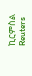ኪርምስል Reuters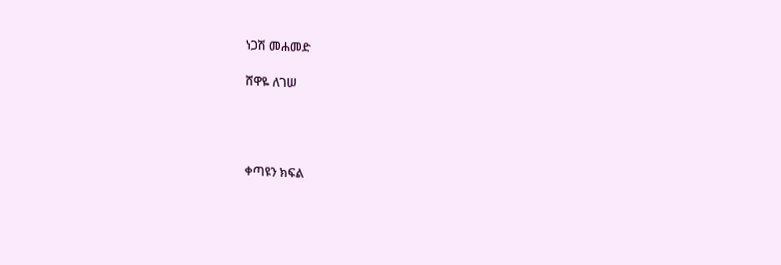ነጋሽ መሐመድ

ሸዋዬ ለገሠ




ቀጣዩን ክፍል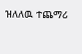ዝለለዉ ተጨማሪ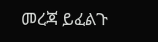መረጃ ይፈልጉ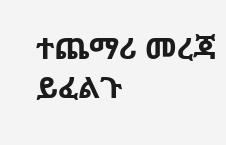ተጨማሪ መረጃ ይፈልጉ